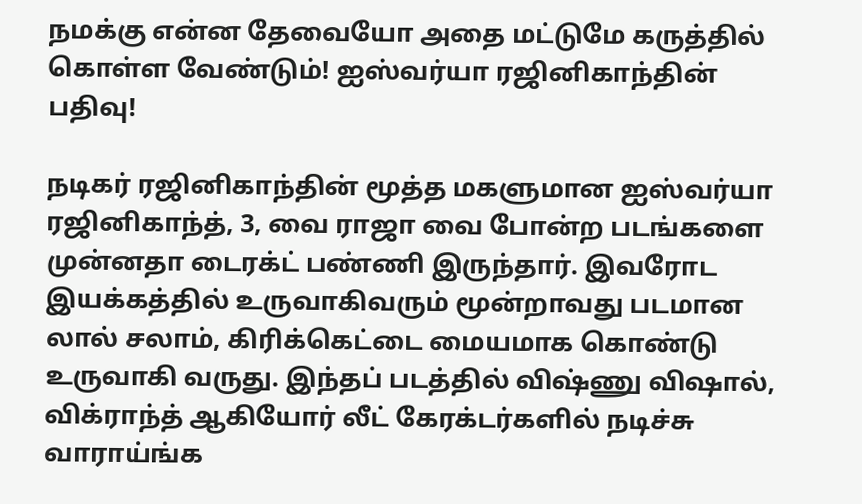நமக்கு என்ன தேவையோ அதை மட்டுமே கருத்தில் கொள்ள வேண்டும்! ஐஸ்வர்யா ரஜினிகாந்தின் பதிவு!

நடிகர் ரஜினிகாந்தின் மூத்த மகளுமான ஐஸ்வர்யா ரஜினிகாந்த், 3, வை ராஜா வை போன்ற படங்களை முன்னதா டைரக்ட் பண்ணி இருந்தார். இவரோட இயக்கத்தில் உருவாகிவரும் மூன்றாவது படமான லால் சலாம், கிரிக்கெட்டை மையமாக கொண்டு உருவாகி வருது. இந்தப் படத்தில் விஷ்ணு விஷால், விக்ராந்த் ஆகியோர் லீட் கேரக்டர்களில் நடிச்சு வாராய்ங்க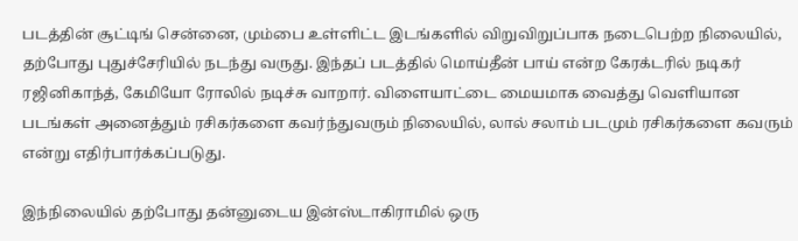படத்தின் சூட்டிங் சென்னை, மும்பை உள்ளிட்ட இடங்களில் விறுவிறுப்பாக நடைபெற்ற நிலையில், தற்போது புதுச்சேரியில் நடந்து வருது. இந்தப் படத்தில் மொய்தீன் பாய் என்ற கேரக்டரில் நடிகர் ரஜினிகாந்த், கேமியோ ரோலில் நடிச்சு வாறார். விளையாட்டை மையமாக வைத்து வெளியான படங்கள் அனைத்தும் ரசிகர்களை கவர்ந்துவரும் நிலையில், லால் சலாம் படமும் ரசிகர்களை கவரும் என்று எதிர்பார்க்கப்படுது.

இந்நிலையில் தற்போது தன்னுடைய இன்ஸ்டாகிராமில் ஒரு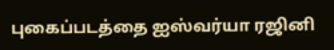புகைப்படத்தை ஐஸ்வர்யா ரஜினி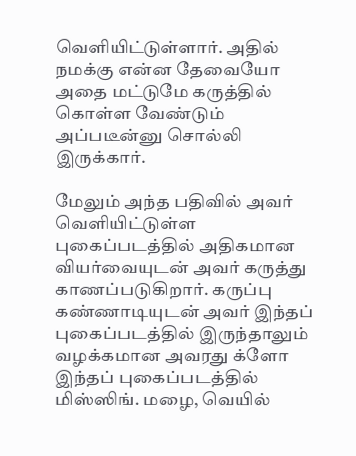வெளியிட்டுள்ளார். அதில் நமக்கு என்ன தேவையோ அதை மட்டுமே கருத்தில் கொள்ள வேண்டும் அப்படீன்னு சொல்லி இருக்கார்.

மேலும் அந்த பதிவில் அவர் வெளியிட்டுள்ள புகைப்படத்தில் அதிகமான வியர்வையுடன் அவர் கருத்து காணப்படுகிறார். கருப்பு கண்ணாடியுடன் அவர் இந்தப் புகைப்படத்தில் இருந்தாலும் வழக்கமான அவரது க்ளோ இந்தப் புகைப்படத்தில் மிஸ்ஸிங். மழை, வெயில்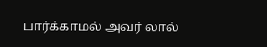பார்க்காமல் அவர் லால்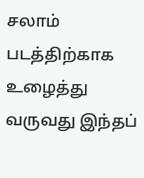சலாம் படத்திற்காக உழைத்து வருவது இந்தப்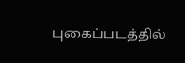புகைப்படத்தில்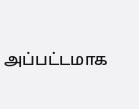அப்பட்டமாக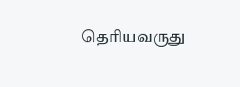தெரியவருது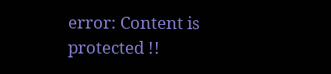error: Content is protected !!